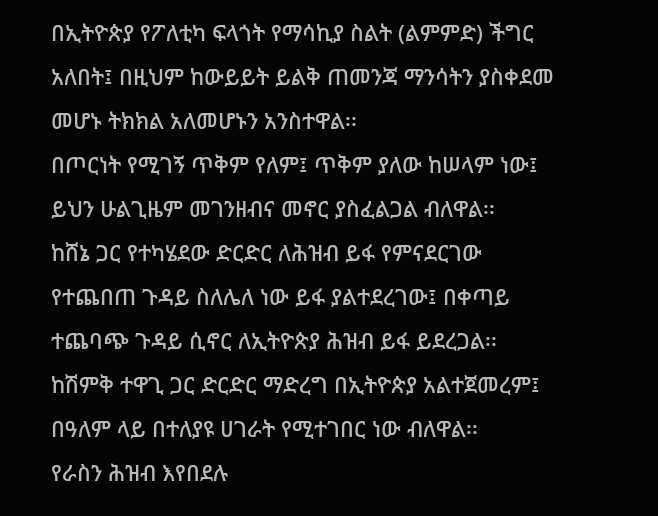በኢትዮጵያ የፖለቲካ ፍላጎት የማሳኪያ ስልት (ልምምድ) ችግር አለበት፤ በዚህም ከውይይት ይልቅ ጠመንጃ ማንሳትን ያስቀደመ መሆኑ ትክክል አለመሆኑን አንስተዋል፡፡
በጦርነት የሚገኝ ጥቅም የለም፤ ጥቅም ያለው ከሠላም ነው፤ ይህን ሁልጊዜም መገንዘብና መኖር ያስፈልጋል ብለዋል፡፡
ከሸኔ ጋር የተካሄደው ድርድር ለሕዝብ ይፋ የምናደርገው የተጨበጠ ጉዳይ ስለሌለ ነው ይፋ ያልተደረገው፤ በቀጣይ ተጨባጭ ጉዳይ ሲኖር ለኢትዮጵያ ሕዝብ ይፋ ይደረጋል፡፡
ከሽምቅ ተዋጊ ጋር ድርድር ማድረግ በኢትዮጵያ አልተጀመረም፤ በዓለም ላይ በተለያዩ ሀገራት የሚተገበር ነው ብለዋል፡፡
የራስን ሕዝብ እየበደሉ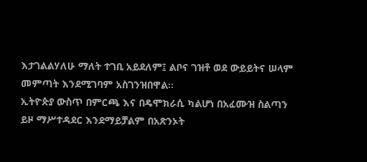እታገልልሃለሁ ማለት ተገቢ አይደለም፤ ልቦና ገዝቶ ወደ ውይይትና ሠላም መምጣት እንደሚገባም አስገንዝበዋል፡፡
ኢትዮጵያ ውስጥ በምርጫ እና በዴሞክራሲ ካልሆነ በአፈሙዝ ስልጣን ይዞ ማሥተዳደር እንደማይቻልም በአጽንኦት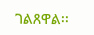ገልጸዋል፡፡